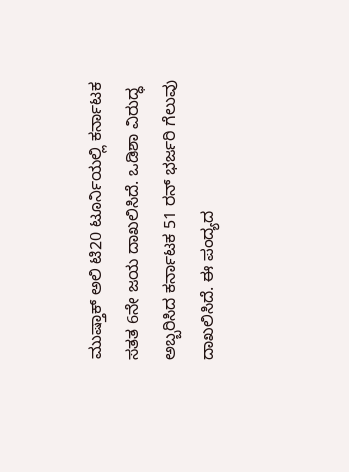ಮುಷ್ತಾಕ್‌ ಅಲಿ ಟಿ20 ಟೂರ್ನಿಯಲ್ಲಿ ಕರ್ನಾಟಕ ಸತತ 6ನೇ ಜಯ ದಾಖಲಿಸಿದೆ. ಒಡಿಶಾ ವಿರುದ್ಧ ಅಬ್ಬರಿಸಿದ ಕರ್ನಾಟಕ 51 ರನ್ ಭರ್ಜರಿ ಗೆಲುವು ದಾಖಲಿಸಿದೆ. ಈ ಪಂದ್ಯದ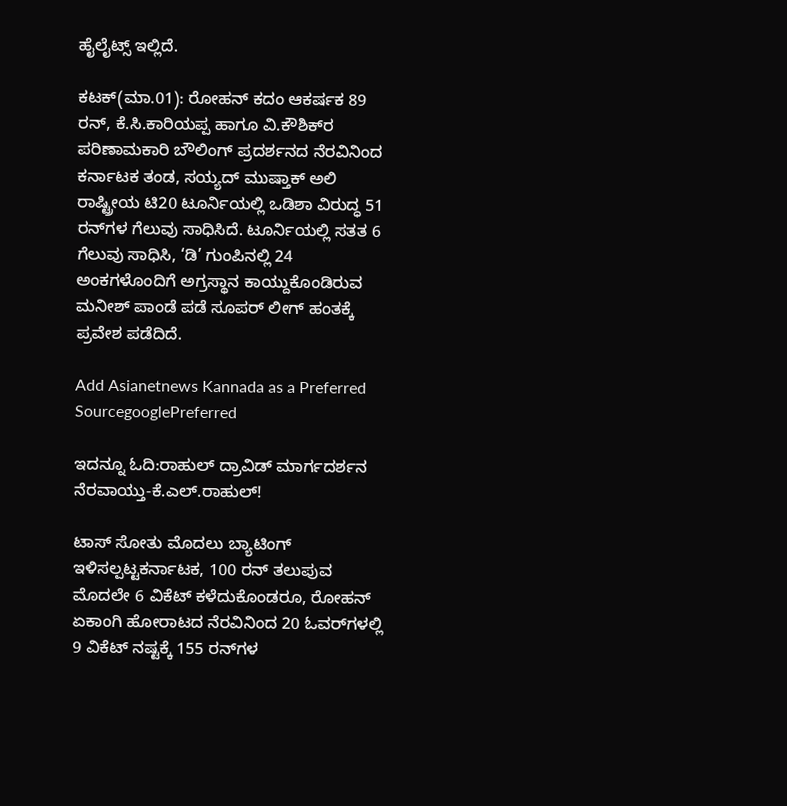ಹೈಲೈಟ್ಸ್ ಇಲ್ಲಿದೆ.

ಕಟಕ್‌(ಮಾ.01): ರೋಹನ್‌ ಕದಂ ಆಕರ್ಷಕ 89 ರನ್‌, ಕೆ.ಸಿ.ಕಾರಿಯಪ್ಪ ಹಾಗೂ ವಿ.ಕೌಶಿಕ್‌ರ ಪರಿಣಾಮಕಾರಿ ಬೌಲಿಂಗ್‌ ಪ್ರದರ್ಶನದ ನೆರವಿನಿಂದ ಕರ್ನಾಟಕ ತಂಡ, ಸಯ್ಯದ್‌ ಮುಷ್ತಾಕ್‌ ಅಲಿ ರಾಷ್ಟ್ರೀಯ ಟಿ20 ಟೂರ್ನಿಯಲ್ಲಿ ಒಡಿಶಾ ವಿರುದ್ಧ 51 ರನ್‌ಗಳ ಗೆಲುವು ಸಾಧಿಸಿದೆ. ಟೂರ್ನಿಯಲ್ಲಿ ಸತತ 6 ಗೆಲುವು ಸಾಧಿಸಿ, ‘ಡಿ’ ಗುಂಪಿನಲ್ಲಿ 24 ಅಂಕಗಳೊಂದಿಗೆ ಅಗ್ರಸ್ಥಾನ ಕಾಯ್ದುಕೊಂಡಿರುವ ಮನೀಶ್‌ ಪಾಂಡೆ ಪಡೆ ಸೂಪರ್‌ ಲೀಗ್‌ ಹಂತಕ್ಕೆ ಪ್ರವೇಶ ಪಡೆದಿದೆ.

Add Asianetnews Kannada as a Preferred SourcegooglePreferred

ಇದನ್ನೂ ಓದಿ:ರಾಹುಲ್ ದ್ರಾವಿಡ್ ಮಾರ್ಗದರ್ಶನ ನೆರವಾಯ್ತು-ಕೆ.ಎಲ್.ರಾಹುಲ್!

ಟಾಸ್‌ ಸೋತು ಮೊದಲು ಬ್ಯಾಟಿಂಗ್‌ ಇಳಿಸಲ್ಪಟ್ಟಕರ್ನಾಟಕ, 100 ರನ್‌ ತಲುಪುವ ಮೊದಲೇ 6 ವಿಕೆಟ್‌ ಕಳೆದುಕೊಂಡರೂ, ರೋಹನ್‌ ಏಕಾಂಗಿ ಹೋರಾಟದ ನೆರವಿನಿಂದ 20 ಓವರ್‌ಗಳಲ್ಲಿ 9 ವಿಕೆಟ್‌ ನಷ್ಟಕ್ಕೆ 155 ರನ್‌ಗಳ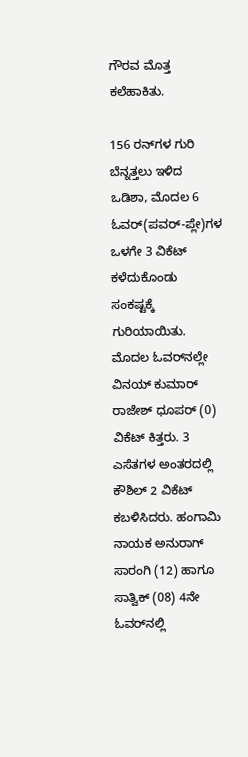ಗೌರವ ಮೊತ್ತ ಕಲೆಹಾಕಿತು.

156 ರನ್‌ಗಳ ಗುರಿ ಬೆನ್ನತ್ತಲು ಇಳಿದ ಒಡಿಶಾ, ಮೊದಲ 6 ಓವರ್‌(ಪವರ್‌-ಪ್ಲೇ)ಗಳ ಒಳಗೇ 3 ವಿಕೆಟ್‌ ಕಳೆದುಕೊಂಡು ಸಂಕಷ್ಟಕ್ಕೆ ಗುರಿಯಾಯಿತು. ಮೊದಲ ಓವರ್‌ನಲ್ಲೇ ವಿನಯ್‌ ಕುಮಾರ್‌ ರಾಜೇಶ್‌ ಧೂಪರ್‌ (0) ವಿಕೆಟ್‌ ಕಿತ್ತರು. 3 ಎಸೆತಗಳ ಅಂತರದಲ್ಲಿ ಕೌಶಿಲ್‌ 2 ವಿಕೆಟ್‌ ಕಬಳಿಸಿದರು. ಹಂಗಾಮಿ ನಾಯಕ ಅನುರಾಗ್‌ ಸಾರಂಗಿ (12) ಹಾಗೂ ಸಾತ್ವಿಕ್‌ (08) 4ನೇ ಓವರ್‌ನಲ್ಲಿ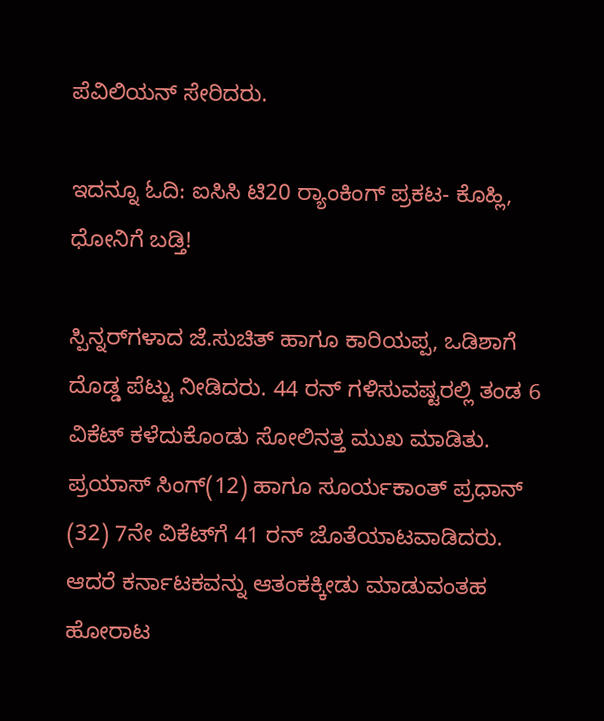ಪೆವಿಲಿಯನ್‌ ಸೇರಿದರು.

ಇದನ್ನೂ ಓದಿ: ಐಸಿಸಿ ಟಿ20 ರ‍್ಯಾಂಕಿಂಗ್ ಪ್ರಕಟ- ಕೊಹ್ಲಿ, ಧೋನಿಗೆ ಬಡ್ತಿ!

ಸ್ಪಿನ್ನರ್‌ಗಳಾದ ಜೆ.ಸುಚಿತ್‌ ಹಾಗೂ ಕಾರಿಯಪ್ಪ, ಒಡಿಶಾಗೆ ದೊಡ್ಡ ಪೆಟ್ಟು ನೀಡಿದರು. 44 ರನ್‌ ಗಳಿಸುವಷ್ಟರಲ್ಲಿ ತಂಡ 6 ವಿಕೆಟ್‌ ಕಳೆದುಕೊಂಡು ಸೋಲಿನತ್ತ ಮುಖ ಮಾಡಿತು. ಪ್ರಯಾಸ್‌ ಸಿಂಗ್‌(12) ಹಾಗೂ ಸೂರ್ಯಕಾಂತ್‌ ಪ್ರಧಾನ್‌ (32) 7ನೇ ವಿಕೆಟ್‌ಗೆ 41 ರನ್‌ ಜೊತೆಯಾಟವಾಡಿದರು. ಆದರೆ ಕರ್ನಾಟಕವನ್ನು ಆತಂಕಕ್ಕೀಡು ಮಾಡುವಂತಹ ಹೋರಾಟ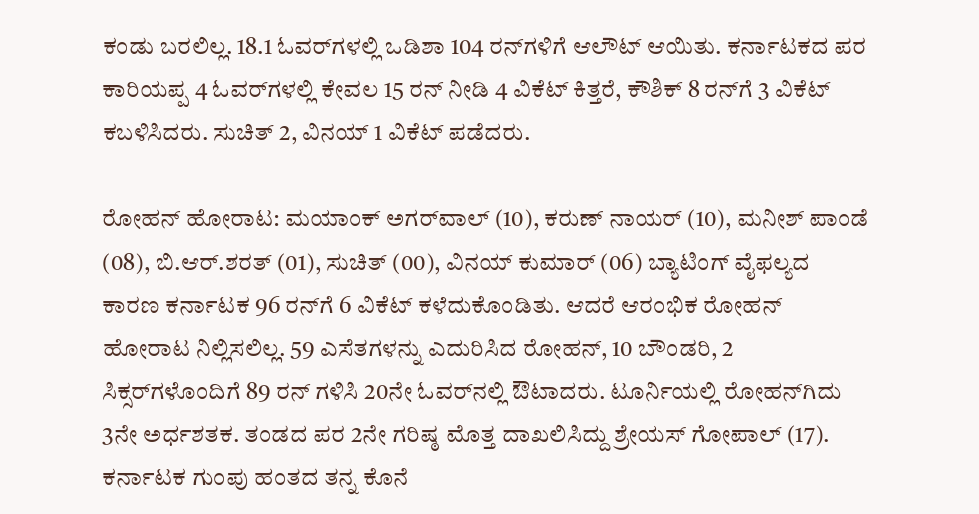ಕಂಡು ಬರಲಿಲ್ಲ. 18.1 ಓವರ್‌ಗಳಲ್ಲಿ ಒಡಿಶಾ 104 ರನ್‌ಗಳಿಗೆ ಆಲೌಟ್‌ ಆಯಿತು. ಕರ್ನಾಟಕದ ಪರ ಕಾರಿಯಪ್ಪ 4 ಓವರ್‌ಗಳಲ್ಲಿ ಕೇವಲ 15 ರನ್‌ ನೀಡಿ 4 ವಿಕೆಟ್‌ ಕಿತ್ತರೆ, ಕೌಶಿಕ್‌ 8 ರನ್‌ಗೆ 3 ವಿಕೆಟ್‌ ಕಬಳಿಸಿದರು. ಸುಚಿತ್‌ 2, ವಿನಯ್‌ 1 ವಿಕೆಟ್‌ ಪಡೆದರು.

ರೋಹನ್‌ ಹೋರಾಟ: ಮಯಾಂಕ್‌ ಅಗರ್‌ವಾಲ್‌ (10), ಕರುಣ್‌ ನಾಯರ್‌ (10), ಮನೀಶ್‌ ಪಾಂಡೆ (08), ಬಿ.ಆರ್‌.ಶರತ್‌ (01), ಸುಚಿತ್‌ (00), ವಿನಯ್‌ ಕುಮಾರ್‌ (06) ಬ್ಯಾಟಿಂಗ್‌ ವೈಫಲ್ಯದ ಕಾರಣ ಕರ್ನಾಟಕ 96 ರನ್‌ಗೆ 6 ವಿಕೆಟ್‌ ಕಳೆದುಕೊಂಡಿತು. ಆದರೆ ಆರಂಭಿಕ ರೋಹನ್‌ ಹೋರಾಟ ನಿಲ್ಲಿಸಲಿಲ್ಲ. 59 ಎಸೆತಗಳನ್ನು ಎದುರಿಸಿದ ರೋಹನ್‌, 10 ಬೌಂಡರಿ, 2 ಸಿಕ್ಸರ್‌ಗಳೊಂದಿಗೆ 89 ರನ್‌ ಗಳಿಸಿ 20ನೇ ಓವರ್‌ನಲ್ಲಿ ಔಟಾದರು. ಟೂರ್ನಿಯಲ್ಲಿ ರೋಹನ್‌ಗಿದು 3ನೇ ಅರ್ಧಶತಕ. ತಂಡದ ಪರ 2ನೇ ಗರಿಷ್ಠ ಮೊತ್ತ ದಾಖಲಿಸಿದ್ದು ಶ್ರೇಯಸ್‌ ಗೋಪಾಲ್‌ (17). ಕರ್ನಾಟಕ ಗುಂಪು ಹಂತದ ತನ್ನ ಕೊನೆ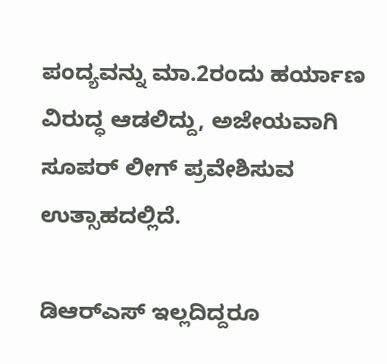ಪಂದ್ಯವನ್ನು ಮಾ.2ರಂದು ಹರ್ಯಾಣ ವಿರುದ್ಧ ಆಡಲಿದ್ದು, ಅಜೇಯವಾಗಿ ಸೂಪರ್‌ ಲೀಗ್‌ ಪ್ರವೇಶಿಸುವ ಉತ್ಸಾಹದಲ್ಲಿದೆ.

ಡಿಆರ್‌ಎಸ್‌ ಇಲ್ಲದಿದ್ದರೂ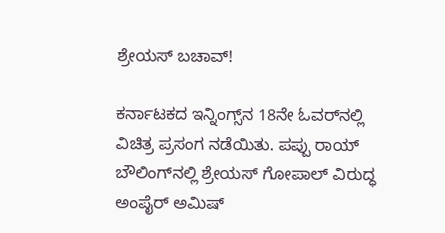ಶ್ರೇಯಸ್‌ ಬಚಾವ್‌!

ಕರ್ನಾಟಕದ ಇನ್ನಿಂಗ್ಸ್‌ನ 18ನೇ ಓವರ್‌ನಲ್ಲಿ ವಿಚಿತ್ರ ಪ್ರಸಂಗ ನಡೆಯಿತು. ಪಪ್ಪು ರಾಯ್‌ ಬೌಲಿಂಗ್‌ನಲ್ಲಿ ಶ್ರೇಯಸ್‌ ಗೋಪಾಲ್‌ ವಿರುದ್ಧ ಅಂಪೈರ್‌ ಅಮಿಷ್‌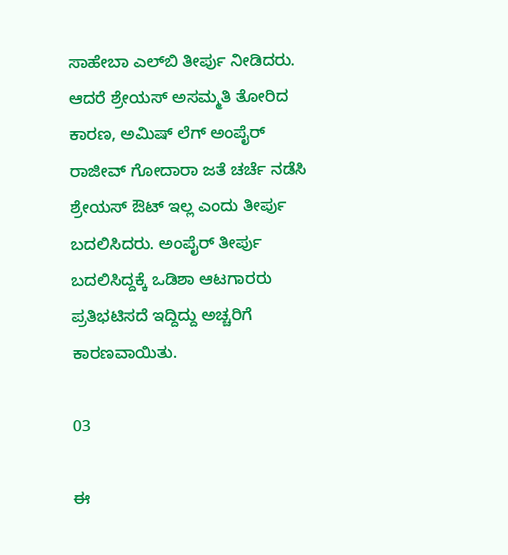ಸಾಹೇಬಾ ಎಲ್‌ಬಿ ತೀರ್ಪು ನೀಡಿದರು. ಆದರೆ ಶ್ರೇಯಸ್‌ ಅಸಮ್ಮತಿ ತೋರಿದ ಕಾರಣ, ಅಮಿಷ್‌ ಲೆಗ್‌ ಅಂಪೈರ್‌ ರಾಜೀವ್‌ ಗೋದಾರಾ ಜತೆ ಚರ್ಚೆ ನಡೆಸಿ ಶ್ರೇಯಸ್‌ ಔಟ್‌ ಇಲ್ಲ ಎಂದು ತೀರ್ಪು ಬದಲಿಸಿದರು. ಅಂಪೈರ್‌ ತೀರ್ಪು ಬದಲಿಸಿದ್ದಕ್ಕೆ ಒಡಿಶಾ ಆಟಗಾರರು ಪ್ರತಿಭಟಿಸದೆ ಇದ್ದಿದ್ದು ಅಚ್ಚರಿಗೆ ಕಾರಣವಾಯಿತು.

03

ಈ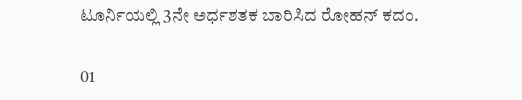ಟೂರ್ನಿಯಲ್ಲಿ 3ನೇ ಅರ್ಧಶತಕ ಬಾರಿಸಿದ ರೋಹನ್‌ ಕದಂ.

01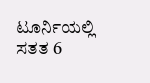ಟೂರ್ನಿಯಲ್ಲಿ ಸತತ 6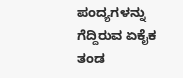ಪಂದ್ಯಗಳನ್ನು ಗೆದ್ದಿರುವ ಏಕೈಕ ತಂಡ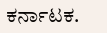ಕರ್ನಾಟಕ.